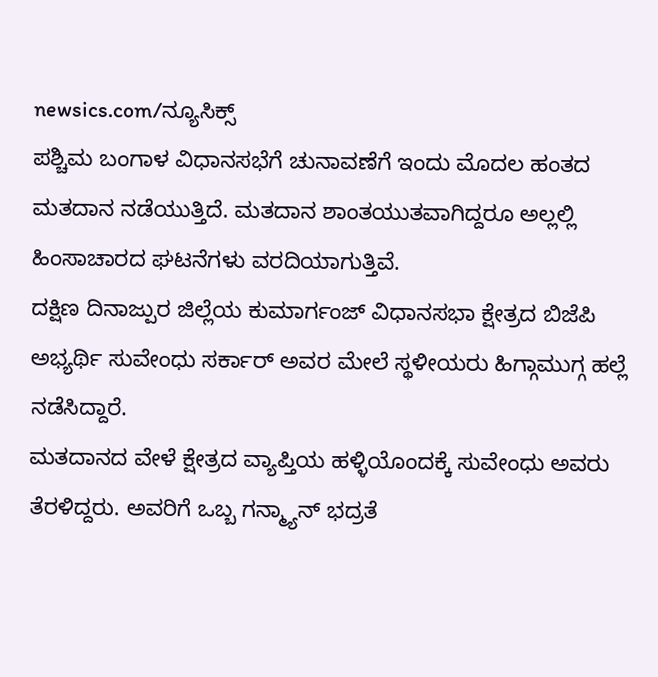newsics.com/ನ್ಯೂಸಿಕ್ಸ್
ಪಶ್ಚಿಮ ಬಂಗಾಳ ವಿಧಾನಸಭೆಗೆ ಚುನಾವಣೆಗೆ ಇಂದು ಮೊದಲ ಹಂತದ ಮತದಾನ ನಡೆಯುತ್ತಿದೆ. ಮತದಾನ ಶಾಂತಯುತವಾಗಿದ್ದರೂ ಅಲ್ಲಲ್ಲಿ ಹಿಂಸಾಚಾರದ ಘಟನೆಗಳು ವರದಿಯಾಗುತ್ತಿವೆ.
ದಕ್ಷಿಣ ದಿನಾಜ್ಪುರ ಜಿಲ್ಲೆಯ ಕುಮಾರ್ಗಂಜ್ ವಿಧಾನಸಭಾ ಕ್ಷೇತ್ರದ ಬಿಜೆಪಿ ಅಭ್ಯರ್ಥಿ ಸುವೇಂಧು ಸರ್ಕಾರ್ ಅವರ ಮೇಲೆ ಸ್ಥಳೀಯರು ಹಿಗ್ಗಾಮುಗ್ಗ ಹಲ್ಲೆ ನಡೆಸಿದ್ದಾರೆ.
ಮತದಾನದ ವೇಳೆ ಕ್ಷೇತ್ರದ ವ್ಯಾಪ್ತಿಯ ಹಳ್ಳಿಯೊಂದಕ್ಕೆ ಸುವೇಂಧು ಅವರು ತೆರಳಿದ್ದರು. ಅವರಿಗೆ ಒಬ್ಬ ಗನ್ಮ್ಯಾನ್ ಭದ್ರತೆ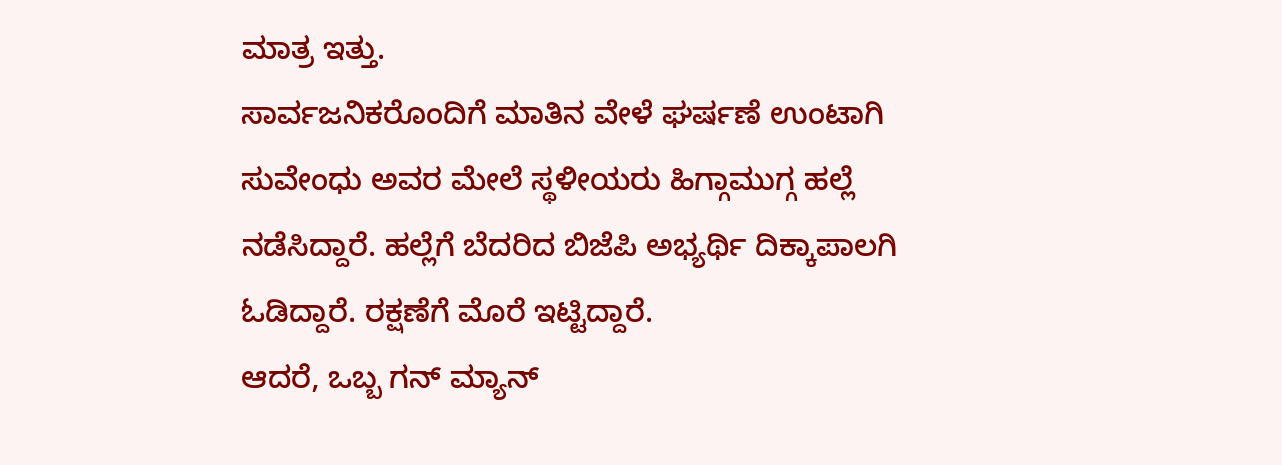ಮಾತ್ರ ಇತ್ತು.
ಸಾರ್ವಜನಿಕರೊಂದಿಗೆ ಮಾತಿನ ವೇಳೆ ಘರ್ಷಣೆ ಉಂಟಾಗಿ ಸುವೇಂಧು ಅವರ ಮೇಲೆ ಸ್ಥಳೀಯರು ಹಿಗ್ಗಾಮುಗ್ಗ ಹಲ್ಲೆ ನಡೆಸಿದ್ದಾರೆ. ಹಲ್ಲೆಗೆ ಬೆದರಿದ ಬಿಜೆಪಿ ಅಭ್ಯರ್ಥಿ ದಿಕ್ಕಾಪಾಲಗಿ ಓಡಿದ್ದಾರೆ. ರಕ್ಷಣೆಗೆ ಮೊರೆ ಇಟ್ಟಿದ್ದಾರೆ.
ಆದರೆ, ಒಬ್ಬ ಗನ್ ಮ್ಯಾನ್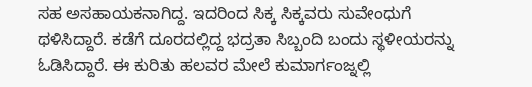ಸಹ ಅಸಹಾಯಕನಾಗಿದ್ದ. ಇದರಿಂದ ಸಿಕ್ಕ ಸಿಕ್ಕವರು ಸುವೇಂಧುಗೆ ಥಳಿಸಿದ್ದಾರೆ. ಕಡೆಗೆ ದೂರದಲ್ಲಿದ್ದ ಭದ್ರತಾ ಸಿಬ್ಬಂದಿ ಬಂದು ಸ್ಥಳೀಯರನ್ನು ಓಡಿಸಿದ್ದಾರೆ. ಈ ಕುರಿತು ಹಲವರ ಮೇಲೆ ಕುಮಾರ್ಗಂಜ್ನಲ್ಲಿ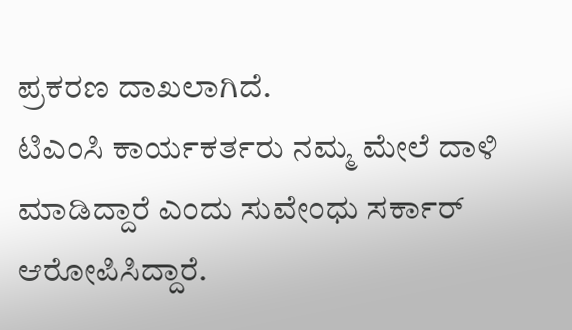ಪ್ರಕರಣ ದಾಖಲಾಗಿದೆ.
ಟಿಎಂಸಿ ಕಾರ್ಯಕರ್ತರು ನಮ್ಮ ಮೇಲೆ ದಾಳಿ ಮಾಡಿದ್ದಾರೆ ಎಂದು ಸುವೇಂಧು ಸರ್ಕಾರ್ ಆರೋಪಿಸಿದ್ದಾರೆ.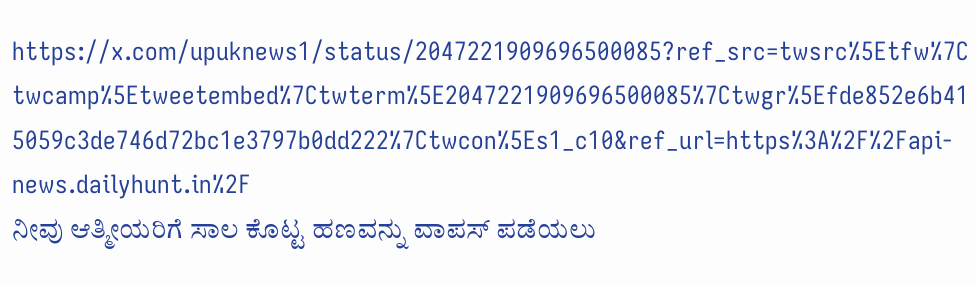https://x.com/upuknews1/status/2047221909696500085?ref_src=twsrc%5Etfw%7Ctwcamp%5Etweetembed%7Ctwterm%5E2047221909696500085%7Ctwgr%5Efde852e6b415059c3de746d72bc1e3797b0dd222%7Ctwcon%5Es1_c10&ref_url=https%3A%2F%2Fapi-news.dailyhunt.in%2F
ನೀವು ಆತ್ಮೀಯರಿಗೆ ಸಾಲ ಕೊಟ್ಟ ಹಣವನ್ನು ವಾಪಸ್ ಪಡೆಯಲು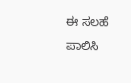ಈ ಸಲಹೆ ಪಾಲಿಸಿ